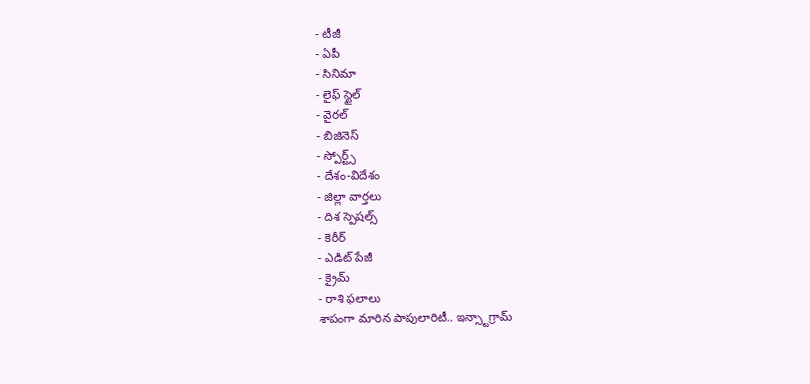- టీజీ
- ఏపీ
- సినిమా
- లైఫ్ స్టైల్
- వైరల్
- బిజినెస్
- స్పోర్ట్స్
- దేశం-విదేశం
- జిల్లా వార్తలు
- దిశ స్పెషల్స్
- కెరీర్
- ఎడిట్ పేజీ
- క్రైమ్
- రాశి ఫలాలు
శాపంగా మారిన పాపులారిటీ.. ఇన్స్టాగ్రామ్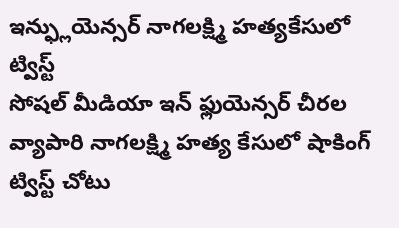ఇన్ఫ్లుయెన్సర్ నాగలక్ష్మి హత్యకేసులో ట్విస్ట్
సోషల్ మీడియా ఇన్ ఫ్లుయెన్సర్ చీరల వ్యాపారి నాగలక్ష్మి హత్య కేసులో షాకింగ్ ట్విస్ట్ చోటు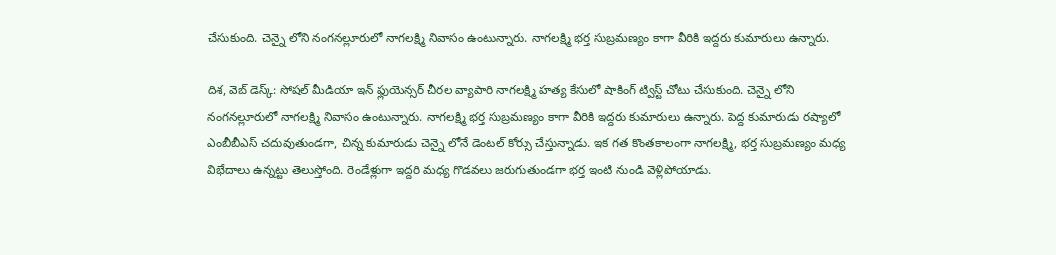చేసుకుంది. చెన్నై లోని నంగనల్లూరులో నాగలక్ష్మి నివాసం ఉంటున్నారు. నాగలక్ష్మి భర్త సుబ్రమణ్యం కాగా వీరికి ఇద్దరు కుమారులు ఉన్నారు.

దిశ, వెబ్ డెస్క్: సోషల్ మీడియా ఇన్ ఫ్లుయెన్సర్ చీరల వ్యాపారి నాగలక్ష్మి హత్య కేసులో షాకింగ్ ట్విస్ట్ చోటు చేసుకుంది. చెన్నై లోని నంగనల్లూరులో నాగలక్ష్మి నివాసం ఉంటున్నారు. నాగలక్ష్మి భర్త సుబ్రమణ్యం కాగా వీరికి ఇద్దరు కుమారులు ఉన్నారు. పెద్ద కుమారుడు రష్యాలో ఎంబీబీఎస్ చదువుతుండగా, చిన్న కుమారుడు చెన్నై లోనే డెంటల్ కోర్సు చేస్తున్నాడు. ఇక గత కొంతకాలంగా నాగలక్ష్మి, భర్త సుబ్రమణ్యం మధ్య విభేదాలు ఉన్నట్టు తెలుస్తోంది. రెండేళ్లుగా ఇద్దరి మధ్య గొడవలు జరుగుతుండగా భర్త ఇంటి నుండి వెళ్లిపోయాడు.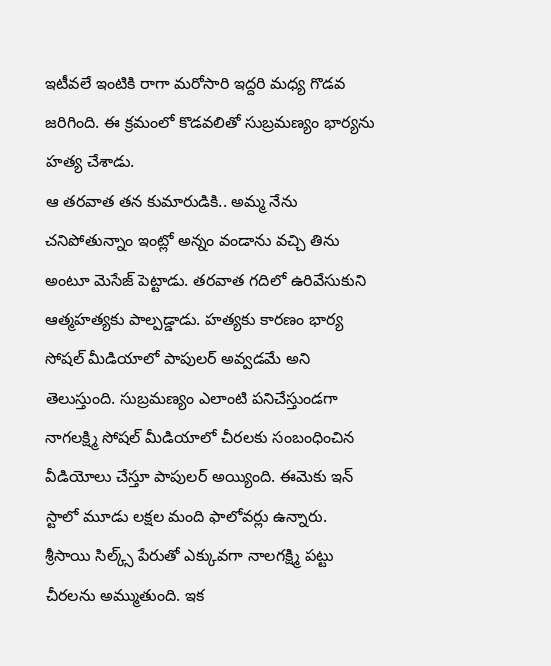ఇటీవలే ఇంటికి రాగా మరోసారి ఇద్దరి మధ్య గొడవ జరిగింది. ఈ క్రమంలో కొడవలితో సుబ్రమణ్యం భార్యను హత్య చేశాడు.
ఆ తరవాత తన కుమారుడికి.. అమ్మ నేను చనిపోతున్నాం ఇంట్లో అన్నం వండాను వచ్చి తిను అంటూ మెసేజ్ పెట్టాడు. తరవాత గదిలో ఉరివేసుకుని ఆత్మహత్యకు పాల్పడ్డాడు. హత్యకు కారణం భార్య సోషల్ మీడియాలో పాపులర్ అవ్వడమే అని తెలుస్తుంది. సుబ్రమణ్యం ఎలాంటి పనిచేస్తుండగా నాగలక్ష్మి సోషల్ మీడియాలో చీరలకు సంబంధించిన వీడియోలు చేస్తూ పాపులర్ అయ్యింది. ఈమెకు ఇన్ స్టాలో మూడు లక్షల మంది ఫాలోవర్లు ఉన్నారు. శ్రీసాయి సిల్క్స్ పేరుతో ఎక్కువగా నాలగక్ష్మి పట్టు చీరలను అమ్ముతుంది. ఇక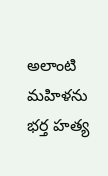అలాంటి మహిళను భర్త హత్య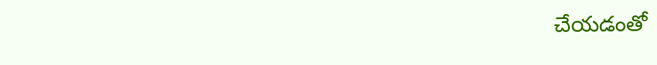చేయడంతో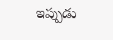ఇప్పుడు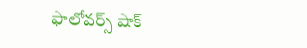ఫాలోవర్స్ షాక్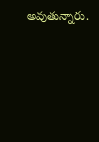అవుతున్నారు.